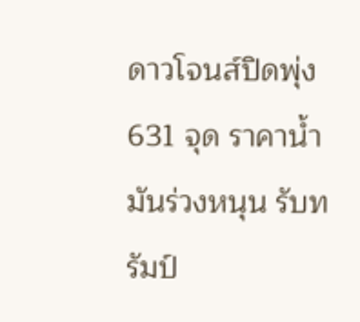ดาวโจนส์ปิดพุ่ง 631 จุด ราคาน้ำมันร่วงหนุน รับทรัมป์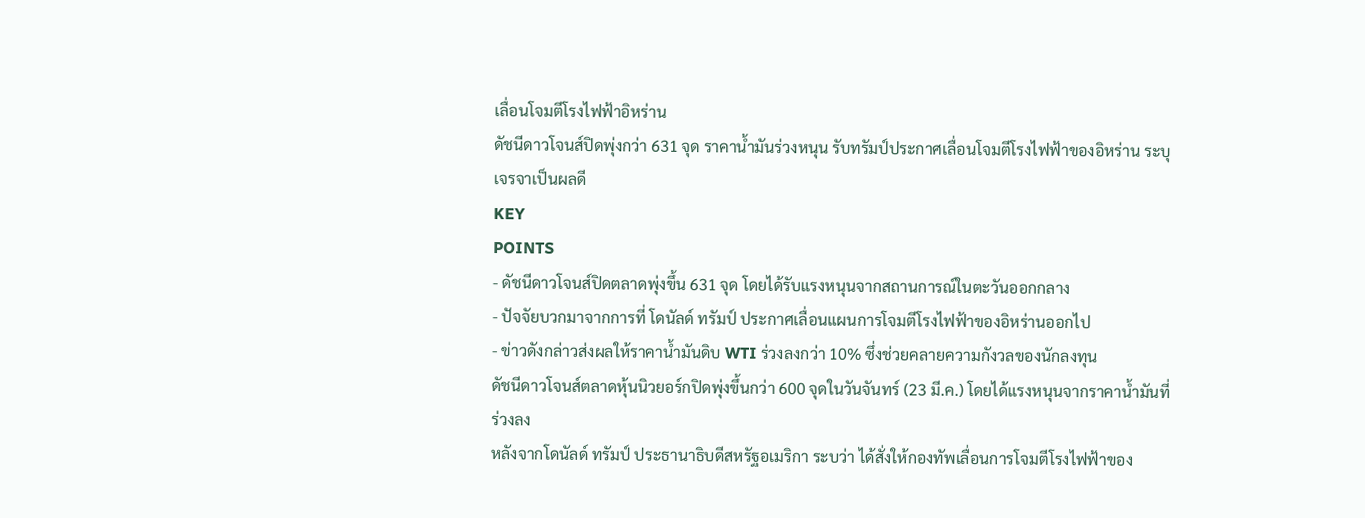เลื่อนโจมตีโรงไฟฟ้าอิหร่าน
ดัชนีดาวโจนส์ปิดพุ่งกว่า 631 จุด ราคาน้ำมันร่วงหนุน รับทรัมป์ประกาศเลื่อนโจมตีโรงไฟฟ้าของอิหร่าน ระบุเจรจาเป็นผลดี
KEY
POINTS
- ดัชนีดาวโจนส์ปิดตลาดพุ่งขึ้น 631 จุด โดยได้รับแรงหนุนจากสถานการณ์ในตะวันออกกลาง
- ปัจจัยบวกมาจากการที่ โดนัลด์ ทรัมป์ ประกาศเลื่อนแผนการโจมตีโรงไฟฟ้าของอิหร่านออกไป
- ข่าวดังกล่าวส่งผลให้ราคาน้ำมันดิบ WTI ร่วงลงกว่า 10% ซึ่งช่วยคลายความกังวลของนักลงทุน
ดัชนีดาวโจนส์ตลาดหุ้นนิวยอร์กปิดพุ่งขึ้นกว่า 600 จุดในวันจันทร์ (23 มี.ค.) โดยได้แรงหนุนจากราคาน้ำมันที่ร่วงลง
หลังจากโดนัลด์ ทรัมป์ ประธานาธิบดีสหรัฐอเมริกา ระบว่า ได้สั่งให้กองทัพเลื่อนการโจมตีโรงไฟฟ้าของ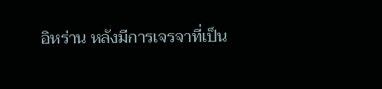อิหร่าน หลังมีการเจรจาที่เป็น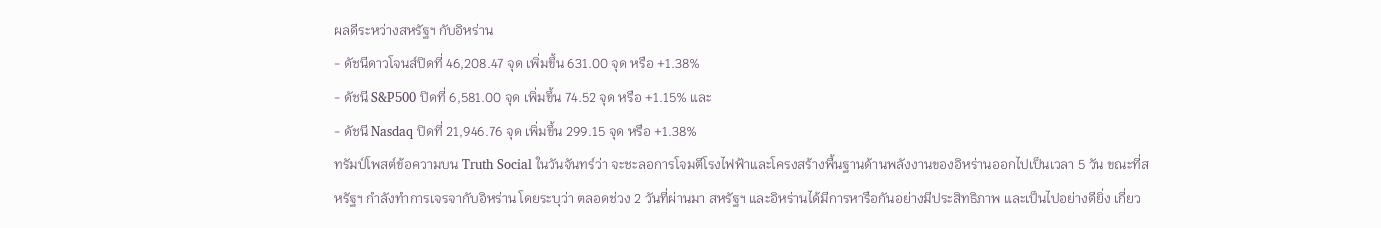ผลดีระหว่างสหรัฐฯ กับอิหร่าน
- ดัชนีดาวโจนส์ปิดที่ 46,208.47 จุด เพิ่มขึ้น 631.00 จุด หรือ +1.38%
- ดัชนี S&P500 ปิดที่ 6,581.00 จุด เพิ่มขึ้น 74.52 จุด หรือ +1.15% และ
- ดัชนี Nasdaq ปิดที่ 21,946.76 จุด เพิ่มขึ้น 299.15 จุด หรือ +1.38%
ทรัมป์โพสต์ข้อความบน Truth Social ในวันจันทร์ว่า จะชะลอการโจมตีโรงไฟฟ้าและโครงสร้างพื้นฐานด้านพลังงานของอิหร่านออกไปเป็นเวลา 5 วัน ขณะที่สหรัฐฯ กำลังทำการเจรจากับอิหร่าน โดยระบุว่า ตลอดช่วง 2 วันที่ผ่านมา สหรัฐฯ และอิหร่านได้มีการหารือกันอย่างมีประสิทธิภาพ และเป็นไปอย่างดียิ่ง เกี่ยว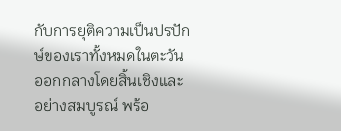กับการยุติความเป็นปรปักษ์ของเราทั้งหมดในตะวันออกกลางโดยสิ้นเชิงและอย่างสมบูรณ์ พร้อ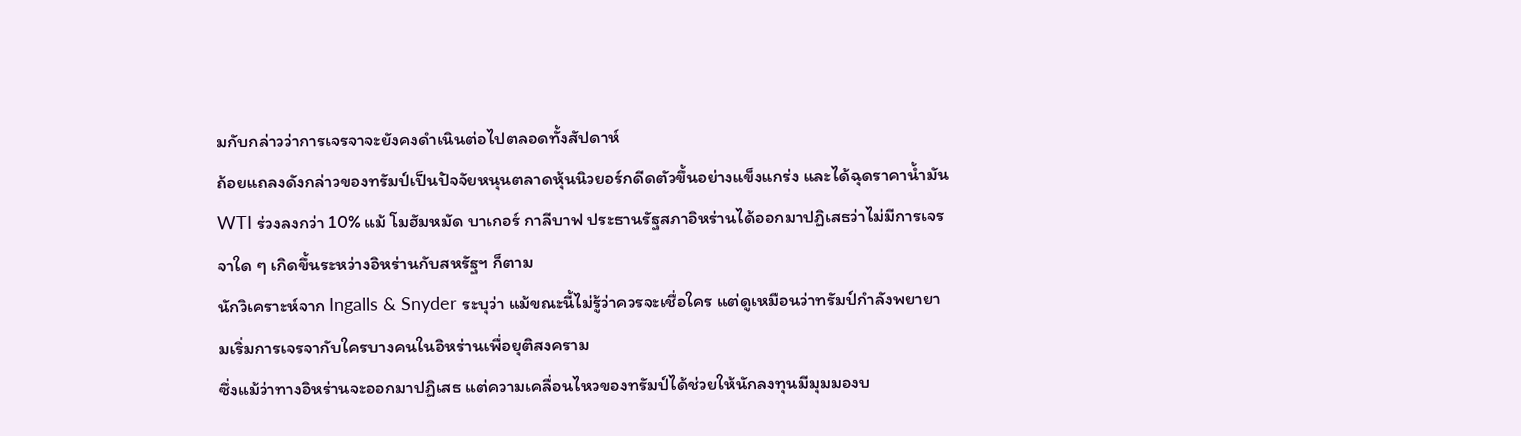มกับกล่าวว่าการเจรจาจะยังคงดำเนินต่อไปตลอดทั้งสัปดาห์
ถ้อยแถลงดังกล่าวของทรัมป์เป็นปัจจัยหนุนตลาดหุ้นนิวยอร์กดีดตัวขึ้นอย่างแข็งแกร่ง และได้ฉุดราคาน้ำมัน WTI ร่วงลงกว่า 10% แม้ โมฮัมหมัด บาเกอร์ กาลีบาฟ ประธานรัฐสภาอิหร่านได้ออกมาปฏิเสธว่าไม่มีการเจรจาใด ๆ เกิดขึ้นระหว่างอิหร่านกับสหรัฐฯ ก็ตาม
นักวิเคราะห์จาก Ingalls & Snyder ระบุว่า แม้ขณะนี้ไม่รู้ว่าควรจะเชื่อใคร แต่ดูเหมือนว่าทรัมป์กำลังพยายามเริ่มการเจรจากับใครบางคนในอิหร่านเพื่อยุติสงคราม
ซึ่งแม้ว่าทางอิหร่านจะออกมาปฏิเสธ แต่ความเคลื่อนไหวของทรัมป์ได้ช่วยให้นักลงทุนมีมุมมองบ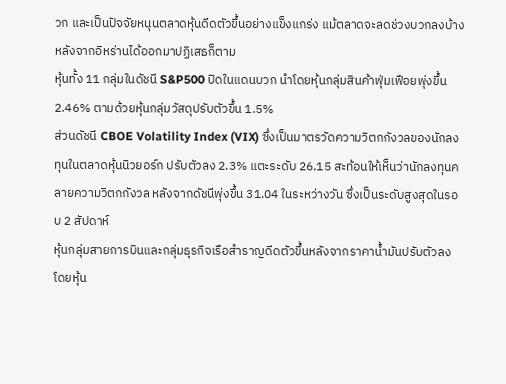วก และเป็นปัจจัยหนุนตลาดหุ้นดีดตัวขึ้นอย่างแข็งแกร่ง แม้ตลาดจะลดช่วงบวกลงบ้างหลังจากอิหร่านได้ออกมาปฏิเสธก็ตาม
หุ้นทั้ง 11 กลุ่มในดัชนี S&P500 ปิดในแดนบวก นำโดยหุ้นกลุ่มสินค้าฟุ่มเฟือยพุ่งขึ้น 2.46% ตามด้วยหุ้นกลุ่มวัสดุปรับตัวขึ้น 1.5%
ส่วนดัชนี CBOE Volatility Index (VIX) ซึ่งเป็นมาตรวัดความวิตกกังวลของนักลงทุนในตลาดหุ้นนิวยอร์ก ปรับตัวลง 2.3% แตะระดับ 26.15 สะท้อนให้เห็นว่านักลงทุนคลายความวิตกกังวล หลังจากดัชนีพุ่งขึ้น 31.04 ในระหว่างวัน ซึ่งเป็นระดับสูงสุดในรอบ 2 สัปดาห์
หุ้นกลุ่มสายการบินและกลุ่มธุรกิจเรือสำราญดีดตัวขึ้นหลังจากราคาน้ำมันปรับตัวลง โดยหุ้น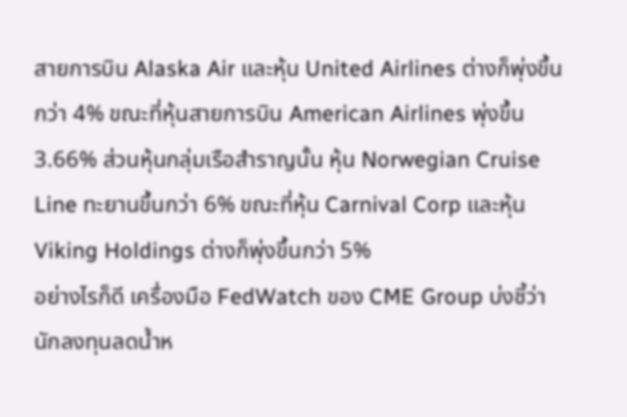สายการบิน Alaska Air และหุ้น United Airlines ต่างก็พุ่งขึ้นกว่า 4% ขณะที่หุ้นสายการบิน American Airlines พุ่งขึ้น 3.66% ส่วนหุ้นกลุ่มเรือสำราญนั้น หุ้น Norwegian Cruise Line ทะยานขึ้นกว่า 6% ขณะที่หุ้น Carnival Corp และหุ้น Viking Holdings ต่างก็พุ่งขึ้นกว่า 5%
อย่างไรก็ดี เครื่องมือ FedWatch ของ CME Group บ่งชี้ว่า นักลงทุนลดน้ำห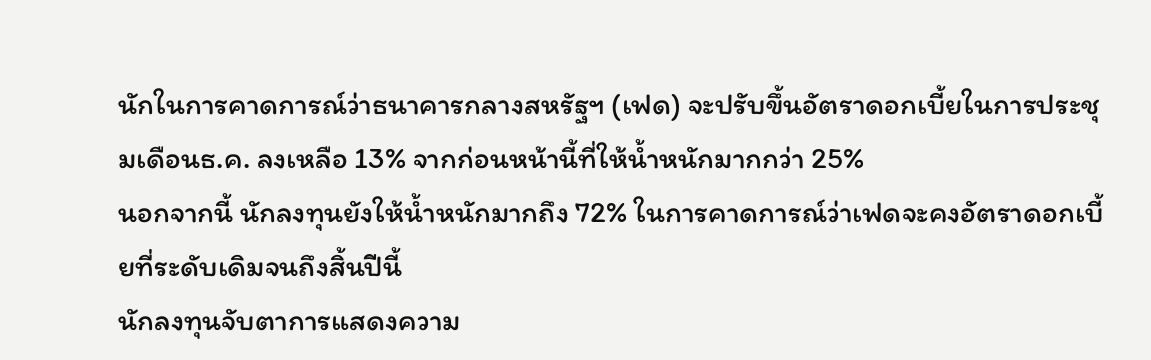นักในการคาดการณ์ว่าธนาคารกลางสหรัฐฯ (เฟด) จะปรับขึ้นอัตราดอกเบี้ยในการประชุมเดือนธ.ค. ลงเหลือ 13% จากก่อนหน้านี้ที่ให้น้ำหนักมากกว่า 25%
นอกจากนี้ นักลงทุนยังให้น้ำหนักมากถึง 72% ในการคาดการณ์ว่าเฟดจะคงอัตราดอกเบี้ยที่ระดับเดิมจนถึงสิ้นปีนี้
นักลงทุนจับตาการแสดงความ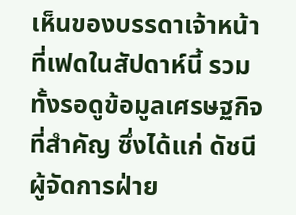เห็นของบรรดาเจ้าหน้าที่เฟดในสัปดาห์นี้ รวมทั้งรอดูข้อมูลเศรษฐกิจที่สำคัญ ซึ่งได้แก่ ดัชนีผู้จัดการฝ่าย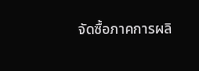จัดซื้อภาคการผลิ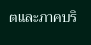ตและภาคบริ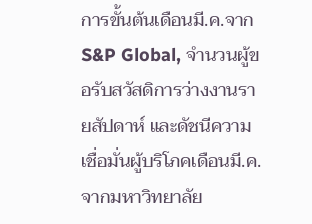การขั้นต้นเดือนมี.ค.จาก S&P Global, จำนวนผู้ขอรับสวัสดิการว่างงานรายสัปดาห์ และดัชนีความเชื่อมั่นผู้บริโภคเดือนมี.ค.จากมหาวิทยาลัย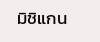มิชิแกน